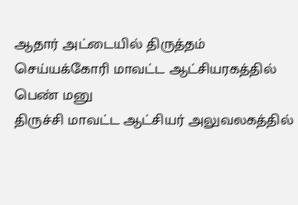ஆதார் அட்டையில் திருத்தம் செய்யக்கோரி மாவட்ட ஆட்சியரகத்தில் பெண் மனு
திருச்சி மாவட்ட ஆட்சியர் அலுவலகத்தில்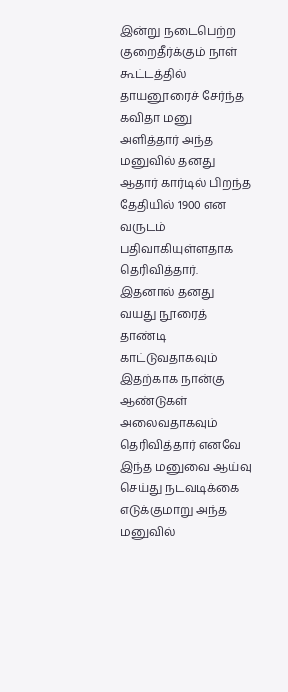இன்று நடைபெற்ற குறைதீர்க்கும் நாள் கூட்டத்தில் தாயனூரைச் சேர்ந்த கவிதா மனு அளித்தார் அந்த மனுவில் தனது ஆதார் கார்டில் பிறந்த தேதியில் 1900 என வருடம் பதிவாகியுள்ளதாக தெரிவித்தார். இதனால் தனது வயது நூரைத் தாண்டி காட்டுவதாகவும் இதற்காக நான்கு ஆண்டுகள் அலைவதாகவும் தெரிவித்தார் எனவே இந்த மனுவை ஆய்வு செய்து நடவடிக்கை எடுக்குமாறு அந்த மனுவில்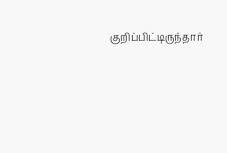குறிப்பிட்டிருந்தார்